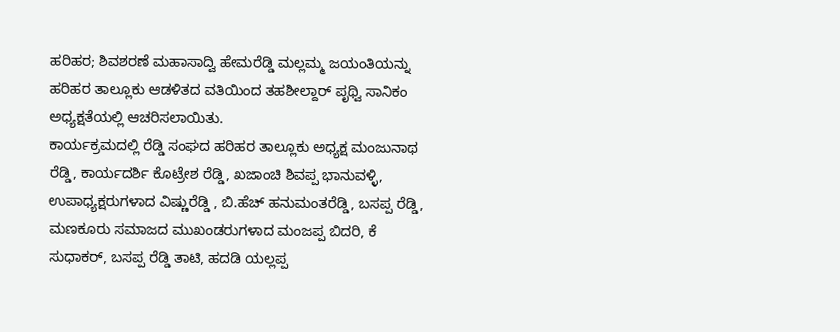ಹರಿಹರ; ಶಿವಶರಣೆ ಮಹಾಸಾದ್ವಿ ಹೇಮರೆಡ್ಡಿ ಮಲ್ಲಮ್ಮ ಜಯಂತಿಯನ್ನು ಹರಿಹರ ತಾಲ್ಲೂಕು ಆಡಳಿತದ ವತಿಯಿಂದ ತಹಶೀಲ್ದಾರ್ ಪೃಥ್ವಿ ಸಾನಿಕಂ ಅಧ್ಯಕ್ಷತೆಯಲ್ಲಿ ಆಚರಿಸಲಾಯಿತು.
ಕಾರ್ಯಕ್ರಮದಲ್ಲಿ ರೆಡ್ಡಿ ಸಂಘದ ಹರಿಹರ ತಾಲ್ಲೂಕು ಅಧ್ಯಕ್ಷ ಮಂಜುನಾಥ ರೆಡ್ಡಿ, ಕಾರ್ಯದರ್ಶಿ ಕೊಟ್ರೇಶ ರೆಡ್ಡಿ, ಖಜಾಂಚಿ ಶಿವಪ್ಪ ಭಾನುವಳ್ಳಿ, ಉಪಾಧ್ಯಕ್ಷರುಗಳಾದ ವಿಷ್ಣುರೆಡ್ಡಿ , ಬಿ.ಹೆಚ್ ಹನುಮಂತರೆಡ್ಡಿ, ಬಸಪ್ಪ ರೆಡ್ಡಿ, ಮಣಕೂರು ಸಮಾಜದ ಮುಖಂಡರುಗಳಾದ ಮಂಜಪ್ಪ ಬಿದರಿ, ಕೆ ಸುಧಾಕರ್, ಬಸಪ್ಪ ರೆಡ್ಡಿ ತಾಟಿ, ಹದಡಿ ಯಲ್ಲಪ್ಪ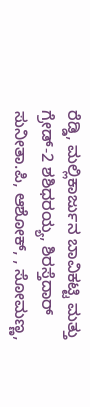ರೆಡ್ಡಿ, ಮಲ್ಲಿಕಾರ್ಜುನ ಬಾವಿಕಟ್ಟಿ ಮತ್ತು ಗ್ರೇಡ್-2 ಶಶಿಧರಯ್ಯ, ಶಿರಸ್ತೆದಾರ್ ಸುನೀತಾ.ಪಿ, ಆಶೋಕ್, , ಸೋಮಣ್ಣ,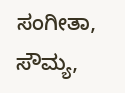ಸಂಗೀತಾ, ಸೌಮ್ಯ,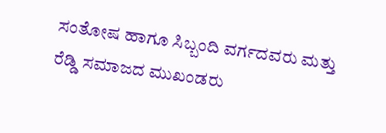ಸಂತೋಷ ಹಾಗೂ ಸಿಬ್ಬಂದಿ ವರ್ಗದವರು ಮತ್ತು ರೆಡ್ಡಿ ಸಮಾಜದ ಮುಖಂಡರು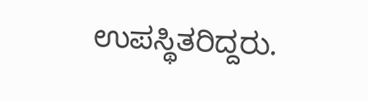ಉಪಸ್ಥಿತರಿದ್ದರು.